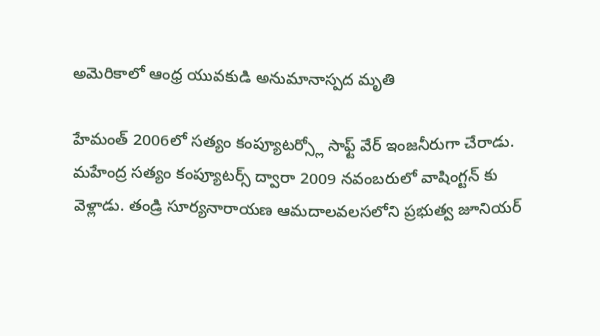అమెరికాలో ఆంధ్ర యువకుడి అనుమానాస్పద మృతి

హేమంత్ 2006లో సత్యం కంప్యూటర్స్లో సాఫ్ట్ వేర్ ఇంజనీరుగా చేరాడు. మహేంద్ర సత్యం కంప్యూటర్స్ ద్వారా 2009 నవంబరులో వాషింగ్టన్ కు వెళ్లాడు. తండ్రి సూర్యనారాయణ ఆమదాలవలసలోని ప్రభుత్వ జూనియర్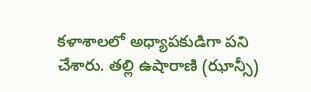కళాశాలలో అధ్యాపకుడిగా పని చేశారు. తల్లి ఉషారాణి (ఝాన్సీ)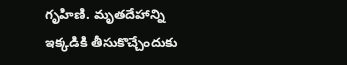గృహిణి. మృతదేహాన్ని ఇక్కడికి తీసుకొచ్చేందుకు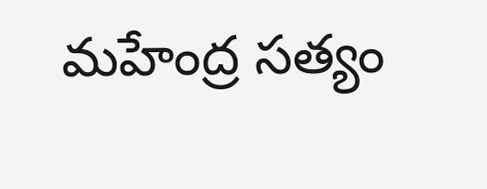మహేంద్ర సత్యం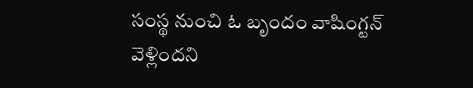సంస్థ నుంచి ఓ బృందం వాషింగ్టన్ వెళ్లిందని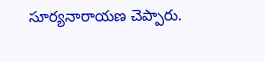సూర్యనారాయణ చెప్పారు.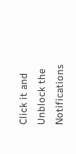Click it and Unblock the Notifications